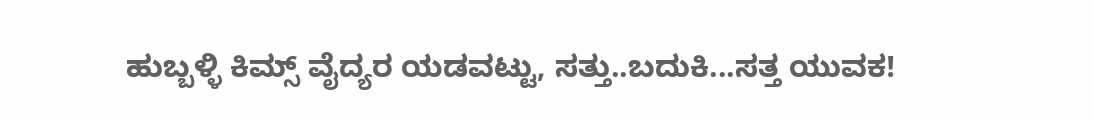ಹುಬ್ಬಳ್ಳಿ ಕಿಮ್ಸ್ ವೈದ್ಯರ ಯಡವಟ್ಟು, ಸತ್ತು..ಬದುಕಿ...ಸತ್ತ ಯುವಕ!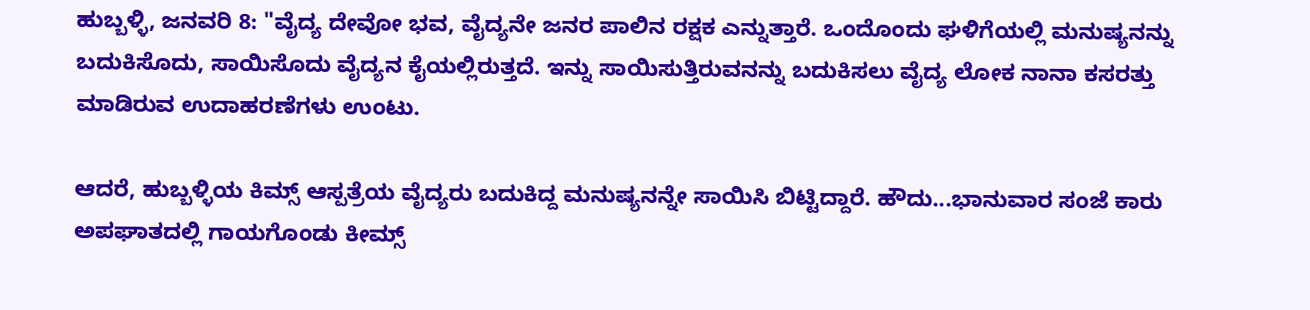ಹುಬ್ಬಳ್ಳಿ, ಜನವರಿ 8: "ವೈದ್ಯ ದೇವೋ ಭವ, ವೈದ್ಯನೇ ಜನರ ಪಾಲಿನ ರಕ್ಷಕ ಎನ್ನುತ್ತಾರೆ. ಒಂದೊಂದು ಘಳಿಗೆಯಲ್ಲಿ ಮನುಷ್ಯನನ್ನು ಬದುಕಿಸೊದು, ಸಾಯಿಸೊದು ವೈದ್ಯನ ಕೈಯಲ್ಲಿರುತ್ತದೆ. ಇನ್ನು ಸಾಯಿಸುತ್ತಿರುವನನ್ನು ಬದುಕಿಸಲು ವೈದ್ಯ ಲೋಕ ನಾನಾ ಕಸರತ್ತು ಮಾಡಿರುವ ಉದಾಹರಣೆಗಳು ಉಂಟು.

ಆದರೆ, ಹುಬ್ಬಳ್ಳಿಯ ಕಿಮ್ಸ್ ಆಸ್ಪತ್ರೆಯ ವೈದ್ಯರು ಬದುಕಿದ್ದ ಮನುಷ್ಯನನ್ನೇ ಸಾಯಿಸಿ ಬಿಟ್ಟಿದ್ದಾರೆ. ಹೌದು...ಭಾನುವಾರ ಸಂಜೆ ಕಾರು ಅಪಘಾತದಲ್ಲಿ ಗಾಯಗೊಂಡು ಕೀಮ್ಸ್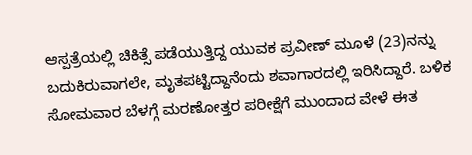ಆಸ್ಪತ್ರೆಯಲ್ಲಿ ಚಿಕಿತ್ಸೆ ಪಡೆಯುತ್ತಿದ್ದ ಯುವಕ ಪ್ರವೀಣ್ ಮೂಳೆ (23)ನನ್ನು ಬದುಕಿರುವಾಗಲೇ, ಮೃತಪಟ್ಟಿದ್ದಾನೆಂದು ಶವಾಗಾರದಲ್ಲಿ ಇರಿಸಿದ್ದಾರೆ. ಬಳಿಕ ಸೋಮವಾರ ಬೆಳಗ್ಗೆ ಮರಣೋತ್ತರ ಪರೀಕ್ಷೆಗೆ ಮುಂದಾದ ವೇಳೆ ಈತ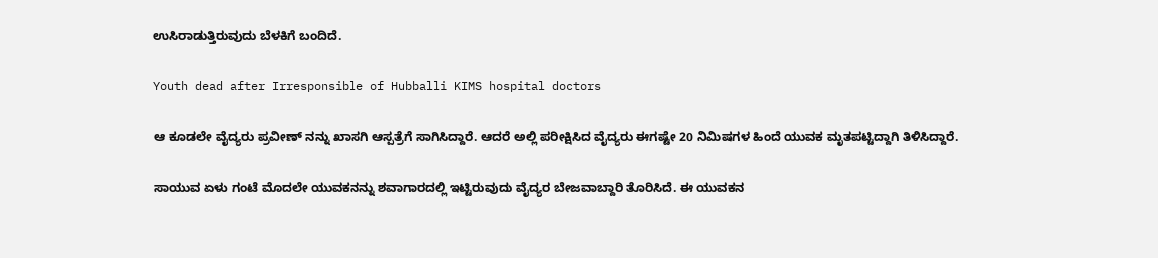ಉಸಿರಾಡುತ್ತಿರುವುದು ಬೆಳಕಿಗೆ ಬಂದಿದೆ.

Youth dead after Irresponsible of Hubballi KIMS hospital doctors

ಆ ಕೂಡಲೇ ವೈದ್ಯರು ಪ್ರವೀಣ್ ನನ್ನು ಖಾಸಗಿ ಆಸ್ಪತ್ರೆಗೆ ಸಾಗಿಸಿದ್ದಾರೆ. ಆದರೆ ಅಲ್ಲಿ ಪರೀಕ್ಷಿಸಿದ ವೈದ್ಯರು ಈಗಷ್ಟೇ 20 ನಿಮಿಷಗಳ ಹಿಂದೆ ಯುವಕ ಮೃತಪಟ್ಟಿದ್ದಾಗಿ ತಿಳಿಸಿದ್ದಾರೆ.

ಸಾಯುವ ಏಳು ಗಂಟೆ ಮೊದಲೇ ಯುವಕನನ್ನು ಶವಾಗಾರದಲ್ಲಿ ಇಟ್ಟಿರುವುದು ವೈದ್ಯರ ಬೇಜವಾಬ್ದಾರಿ ತೊರಿಸಿದೆ. ಈ ಯುವಕನ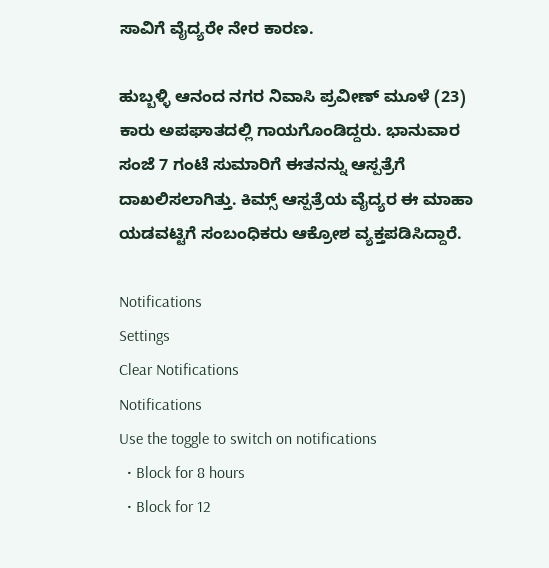ಸಾವಿಗೆ ವೈದ್ಯರೇ ನೇರ ಕಾರಣ.

ಹುಬ್ಬಳ್ಳಿ ಆನಂದ ನಗರ ನಿವಾಸಿ ಪ್ರವೀಣ್ ಮೂಳೆ (23) ಕಾರು ಅಪಘಾತದಲ್ಲಿ ಗಾಯಗೊಂಡಿದ್ದರು. ಭಾನುವಾರ ಸಂಜೆ 7 ಗಂಟೆ ಸುಮಾರಿಗೆ ಈತನನ್ನು ಆಸ್ಪತ್ರೆಗೆ ದಾಖಲಿಸಲಾಗಿತ್ತು. ಕಿಮ್ಸ್ ಆಸ್ಪತ್ರೆಯ ವೈದ್ಯರ ಈ ಮಾಹಾ ಯಡವಟ್ಟಿಗೆ ಸಂಬಂಧಿಕರು ಆಕ್ರೋಶ ವ್ಯಕ್ತಪಡಿಸಿದ್ದಾರೆ.

Notifications
Settings
Clear Notifications
Notifications
Use the toggle to switch on notifications
  • Block for 8 hours
  • Block for 12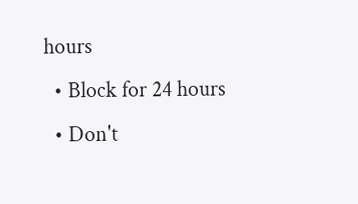hours
  • Block for 24 hours
  • Don't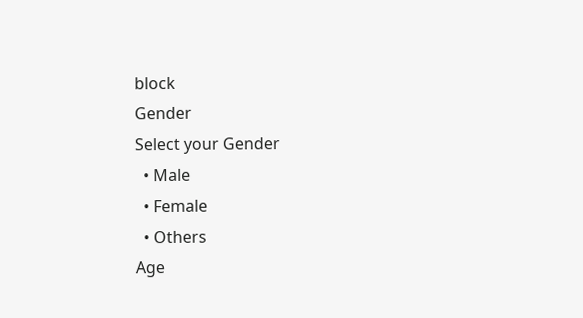block
Gender
Select your Gender
  • Male
  • Female
  • Others
Age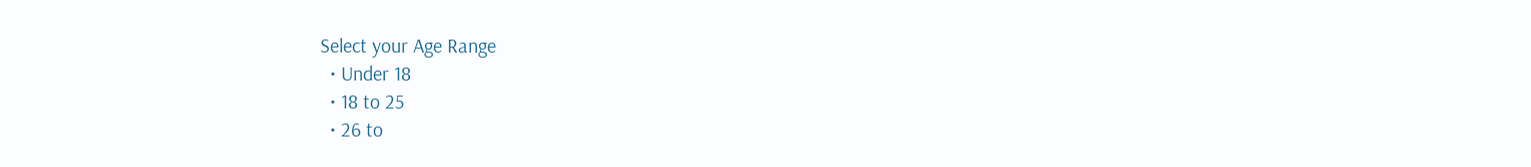Select your Age Range
  • Under 18
  • 18 to 25
  • 26 to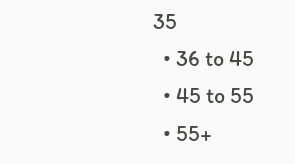35
  • 36 to 45
  • 45 to 55
  • 55+